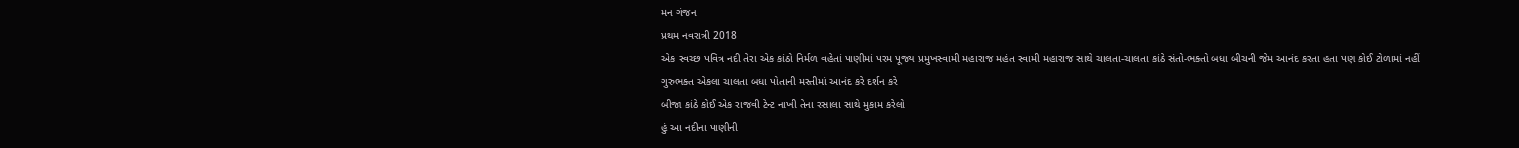મન ગંજન
પ્રથમ નવરાત્રી 2018
એક સ્વચ્છ પવિત્ર નદી તેરા એક કાંઠો નિર્મળ વહેતાં પાણીમાં પરમ પૂજ્ય પ્રમુખસ્વામી મહારાજ મહંત સ્વામી મહારાજ સાથે ચાલતા-ચાલતા કાંઠે સંતો-ભક્તો બધા બીચની જેમ આનંદ કરતા હતા પણ કોઈ ટોળામાં નહીં ગુરુભક્ત એકલા ચાલતા બધા પોતાની મસ્તીમાં આનંદ કરે દર્શન કરે
બીજા કાંઠે કોઈ એક રાજવી ટેન્ટ નાખી તેના રસાલા સાથે મુકામ કરેલો
હું આ નદીના પાણીની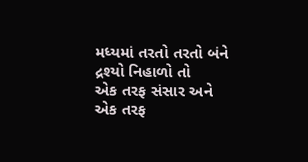મધ્યમાં તરતો તરતો બંને દ્રશ્યો નિહાળો તો
એક તરફ સંસાર અને એક તરફ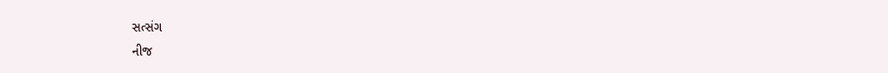સત્સંગ
નીજ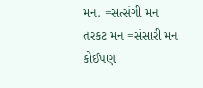મન. =સત્સંગી મન
તરકટ મન =સંસારી મન
કોઈપણ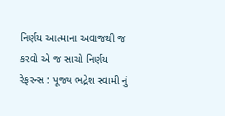નિર્ણય આત્માના અવાજથી જ કરવો એ જ સાચો નિર્ણય
રેફરન્સ : પૂજ્ય ભદ્રેશ સ્વામી નું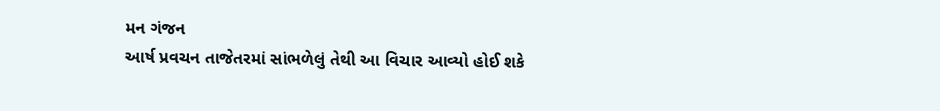મન ગંજન
આર્ષ પ્રવચન તાજેતરમાં સાંભળેલું તેથી આ વિચાર આવ્યો હોઈ શકે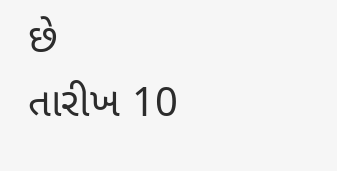છે
તારીખ 10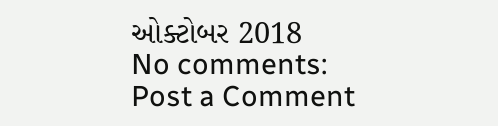ઓક્ટોબર 2018
No comments:
Post a Comment